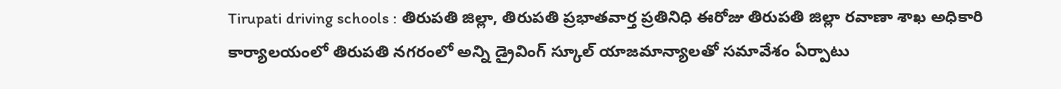Tirupati driving schools : తిరుపతి జిల్లా, తిరుపతి ప్రభాతవార్త ప్రతినిధి ఈరోజు తిరుపతి జిల్లా రవాణా శాఖ అధికారి కార్యాలయంలో తిరుపతి నగరంలో అన్ని డ్రైవింగ్ స్కూల్ యాజమాన్యాలతో సమావేశం ఏర్పాటు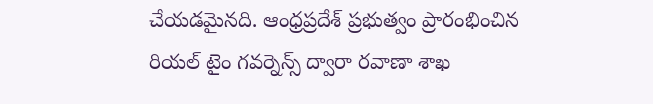చేయడమైనది. ఆంధ్రప్రదేశ్ ప్రభుత్వం ప్రారంభించిన రియల్ టైం గవర్నెన్స్ ద్వారా రవాణా శాఖ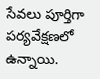సేవలు పూర్తిగా పర్యవేక్షణలో ఉన్నాయి.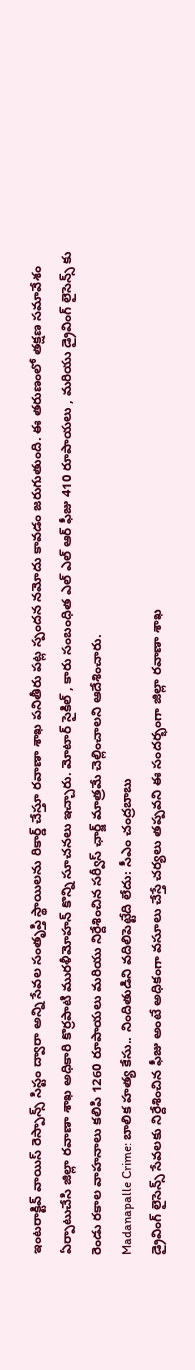ఇంటరాక్టివ్ వాయిస్ రెస్పాన్స్ సిస్టం ద్వారా అన్ని సేవల సంతృప్తి స్థాయిలను రికార్డ్ చేస్తూ రవాణా శాఖ పనితీరు పట్ల స్పందన నమోదు కావడం జరుగుతుంది. ఈ తరుణంలో తక్షణ సమావేశం ఏర్పాటుచేసి జిల్లా రవాణా శాఖ అధికారి కొర్రపాటి మురళీమోహన్ కొన్ని సూచనలు ఇచ్చారు. మోటార్ సైకిల్ , కారు సంబంధిత ఎల్ ఎల్ ఆర్ ఫీజు 410 రూపాయలు , మరియు డ్రైవింగ్ లైసెన్స్ కు రెండు రకాల వాహనాలు కలిపి 1260 రూపాయలు మరియు నిర్దేశించిన సర్వీస్ ఛార్జ్ మాత్రమే చెల్లించాలని ఆదేశించారు.
Madanapalle Crime: బాలిక హత్య కేసు.. నిందితుడిని వదిలిపెట్టేది లేదు: సీఎం చంద్రబాబు
డ్రైవింగ్ లైసెన్స్ సేవలకు నిర్దేశించిన ఫీజు అంటే అధికంగా వసూలు చేస్తే చర్యలు తప్పవని ఈ సందర్భంగా జిల్లా రవాణా శాఖ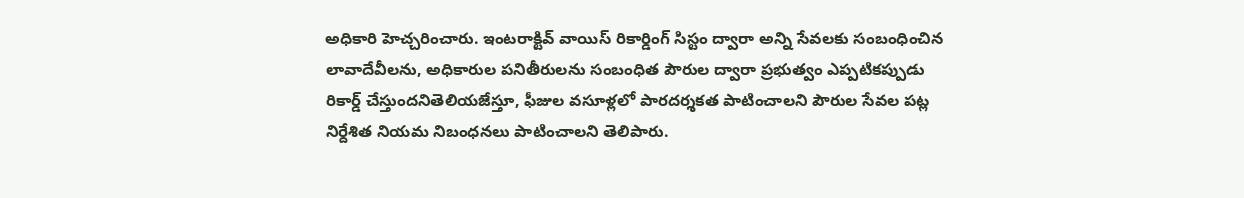అధికారి హెచ్చరించారు. ఇంటరాక్టివ్ వాయిస్ రికార్డింగ్ సిస్టం ద్వారా అన్ని సేవలకు సంబంధించిన లావాదేవీలను, అధికారుల పనితీరులను సంబంధిత పౌరుల ద్వారా ప్రభుత్వం ఎప్పటికప్పుడు రికార్డ్ చేస్తుందనితెలియజేస్తూ, ఫీజుల వసూళ్లలో పారదర్శకత పాటించాలని పౌరుల సేవల పట్ల నిర్దేశిత నియమ నిబంధనలు పాటించాలని తెలిపారు.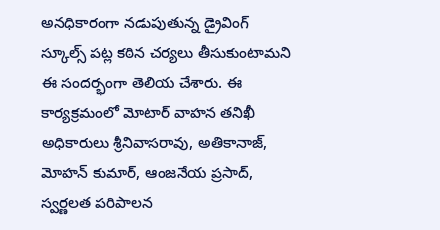అనధికారంగా నడుపుతున్న డ్రైవింగ్ స్కూల్స్ పట్ల కఠిన చర్యలు తీసుకుంటామని ఈ సందర్భంగా తెలియ చేశారు. ఈ కార్యక్రమంలో మోటార్ వాహన తనిఖీ అధికారులు శ్రీనివాసరావు, అతికానాజ్, మోహన్ కుమార్, ఆంజనేయ ప్రసాద్, స్వర్ణలత పరిపాలన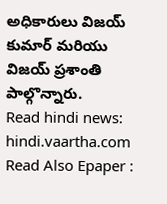అధికారులు విజయ్ కుమార్ మరియు విజయ్ ప్రశాంతి పాల్గొన్నారు.
Read hindi news: hindi.vaartha.com
Read Also Epaper :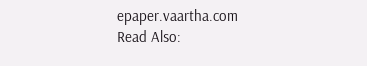epaper.vaartha.com
Read Also: